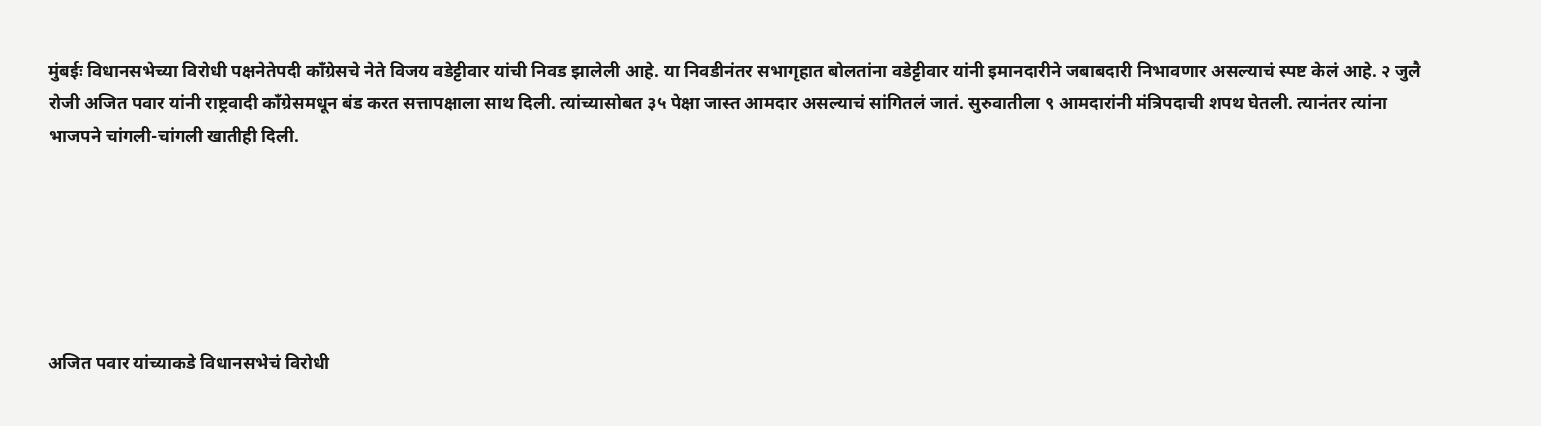मुंबईः विधानसभेच्या विरोधी पक्षनेतेपदी काँग्रेसचे नेते विजय वडेट्टीवार यांची निवड झालेली आहे. या निवडीनंतर सभागृहात बोलतांना वडेट्टीवार यांनी इमानदारीने जबाबदारी निभावणार असल्याचं स्पष्ट केलं आहे. २ जुलै रोजी अजित पवार यांनी राष्ट्रवादी काँग्रेसमधून बंड करत सत्तापक्षाला साथ दिली. त्यांच्यासोबत ३५ पेक्षा जास्त आमदार असल्याचं सांगितलं जातं. सुरुवातीला ९ आमदारांनी मंत्रिपदाची शपथ घेतली. त्यानंतर त्यांना भाजपने चांगली-चांगली खातीही दिली.






अजित पवार यांच्याकडे विधानसभेचं विरोधी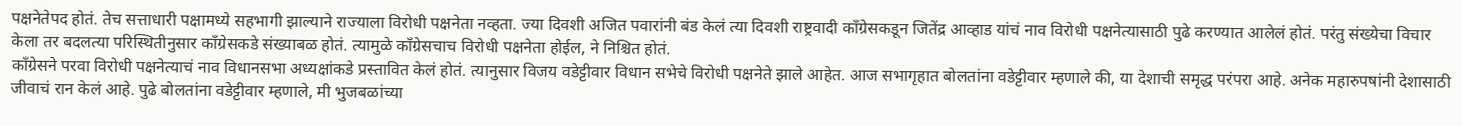पक्षनेतेपद होतं. तेच सत्ताधारी पक्षामध्ये सहभागी झाल्याने राज्याला विरोधी पक्षनेता नव्हता. ज्या दिवशी अजित पवारांनी बंड केलं त्या दिवशी राष्ट्रवादी काँग्रेसकडून जितेंद्र आव्हाड यांचं नाव विरोधी पक्षनेत्यासाठी पुढे करण्यात आलेलं होतं. परंतु संख्येचा विचार केला तर बदलत्या परिस्थितीनुसार काँग्रेसकडे संख्याबळ होतं. त्यामुळे काँग्रेसचाच विरोधी पक्षनेता होईल, ने निश्चित होतं.
काँग्रेसने परवा विरोधी पक्षनेत्याचं नाव विधानसभा अध्यक्षांकडे प्रस्तावित केलं होतं. त्यानुसार विजय वडेट्टीवार विधान सभेचे विरोधी पक्षनेते झाले आहेत. आज सभागृहात बोलतांना वडेट्टीवार म्हणाले की, या देशाची समृद्ध परंपरा आहे. अनेक महारुपषांनी देशासाठी जीवाचं रान केलं आहे. पुढे बोलतांना वडेट्टीवार म्हणाले, मी भुजबळांच्या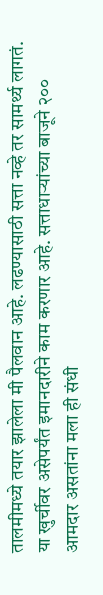तालमीमध्ये तयार झालेला मी पैलवान आहे. लढण्यासाठी सत्ता नव्हे तर सामर्थ्य लागतं. या खुर्चीवर असेपर्यंत इमानदारीने काम करणार आहे. सत्ताधाऱ्यांच्या बाजूने २०० आमदार असतांना मला ही संधी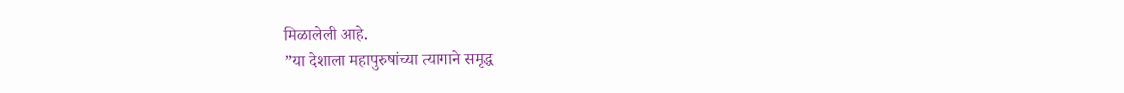मिळालेली आहे.
”या देशाला महापुरुषांच्या त्यागाने समृद्ध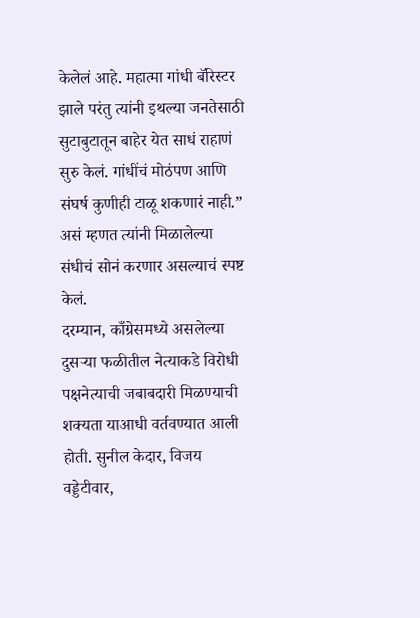केलेलं आहे. महात्मा गांधी बॅरिस्टर झाले परंतु त्यांनी इथल्या जनतेसाठी सुटाबुटातून बाहेर येत साधं राहाणं सुरु केलं. गांधींचं मोठंपण आणि संघर्ष कुणीही टाळू शकणारं नाही.” असं म्हणत त्यांनी मिळालेल्या संधीचं सोनं करणार असल्याचं स्पष्ट केलं.
दरम्यान, काँग्रेसमध्ये असलेल्या दुसऱ्या फळीतील नेत्याकडे विरोधी पक्षनेत्याची जबाबदारी मिळण्याची शक्यता याआधी वर्तवण्यात आली होती. सुनील केदार, विजय वड्डेटीवार,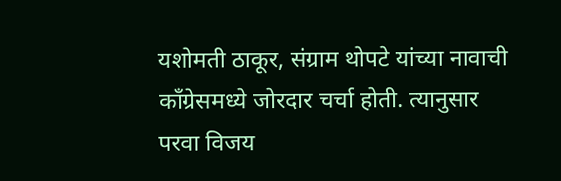यशोमती ठाकूर, संग्राम थोपटे यांच्या नावाची काँग्रेसमध्ये जोरदार चर्चा होती. त्यानुसार परवा विजय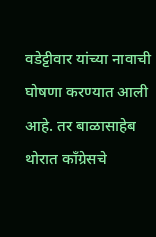वडेट्टीवार यांच्या नावाची घोषणा करण्यात आली आहे. तर बाळासाहेब थोरात काँग्रेसचे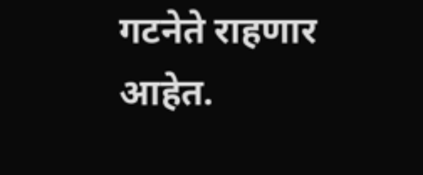गटनेते राहणार आहेत.